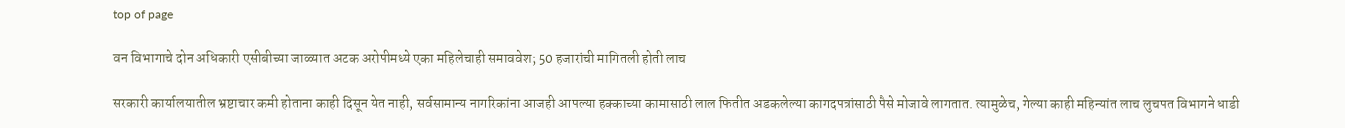top of page

वन विभागाचे दोन अधिकारी एसीबीच्या जाळ्यात अटक अरोपीमध्ये एका महिलेचाही समाववेश; 50 हजारांची मागितली होती लाच

सरकारी कार्यालयातील भ्रष्टाचार कमी होताना काही दिसून येत नाही, सर्वसामान्य नागरिकांना आजही आपल्या हक्काच्या कामासाठी लाल फितीत अडकलेल्या कागदपत्रांसाठी पैसे मोजावे लागतात. त्यामुळेच, गेल्या काही महिन्यांत लाच लुचपत विभागने धाडी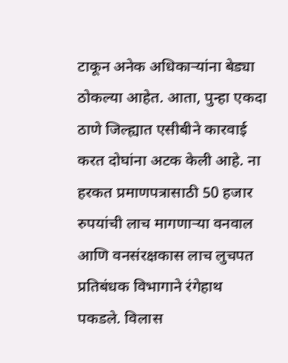टाकून अनेक अधिकार्‍यांना बेड्या ठोकल्या आहेत. आता, पुन्हा एकदा ठाणे जिल्ह्यात एसीबीने कारवाई करत दोघांना अटक केली आहे. ना हरकत प्रमाणपत्रासाठी 50 हजार रुपयांची लाच मागणार्‍या वनवाल आणि वनसंरक्षकास लाच लुचपत प्रतिबंधक विभागाने रंगेहाथ पकडले. विलास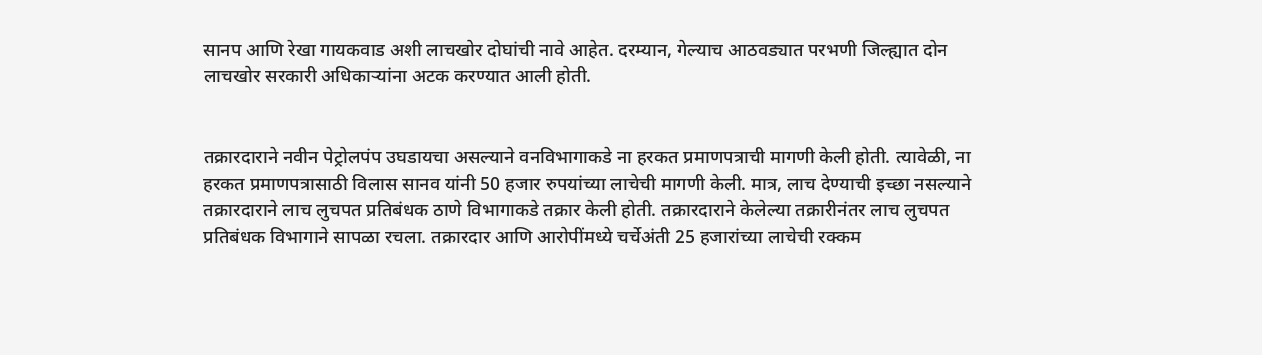सानप आणि रेखा गायकवाड अशी लाचखोर दोघांची नावे आहेत. दरम्यान, गेल्याच आठवड्यात परभणी जिल्ह्यात दोन लाचखोर सरकारी अधिकार्‍यांना अटक करण्यात आली होती.


तक्रारदाराने नवीन पेट्रोलपंप उघडायचा असल्याने वनविभागाकडे ना हरकत प्रमाणपत्राची मागणी केली होती. त्यावेळी, ना हरकत प्रमाणपत्रासाठी विलास सानव यांनी 50 हजार रुपयांच्या लाचेची मागणी केली. मात्र, लाच देण्याची इच्छा नसल्याने तक्रारदाराने लाच लुचपत प्रतिबंधक ठाणे विभागाकडे तक्रार केली होती. तक्रारदाराने केलेल्या तक्रारीनंतर लाच लुचपत प्रतिबंधक विभागाने सापळा रचला. तक्रारदार आणि आरोपींमध्ये चर्चेअंती 25 हजारांच्या लाचेची रक्कम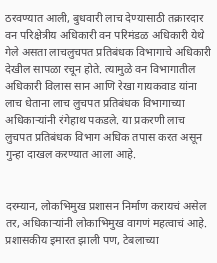ठरवण्यात आली, बुधवारी लाच देण्यासाठी तक्रारदार वन परिक्षेत्रीय अधिकारी वन परिमंडळ अधिकारी येथे गेले असता लाचलुचपत प्रतिबंधक विभागाचे अधिकारी देखील सापळा रचून होते. त्यामुळे वन विभागातील अधिकारी विलास सान आणि रेखा गायकवाड यांना लाच धेताना लाच लुचपत प्रतिबंधक विभागाच्या अधिकार्‍यांनी रंगेहाथ पकडले. या प्रकरणी लाच लुचपत प्रतिबंधक विभाग अधिक तपास करत असून गुन्हा दाखल करण्यात आला आहे.


दरम्यान, लोकभिमुख प्रशासन निर्माण करायचं असेल तर, अधिकार्‍यांनी लोकाभिमुख वागणं महत्वाचं आहे. प्रशासकीय इमारत झाली पण, टेबलाच्या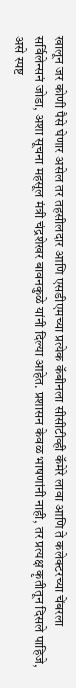खालून जर कोणी पैसे घेणार असेल तर तहसीलदार आणि एसडीएमच्या प्रत्येक कॅबीनला सीसीटीव्ही कॅमेरे लावा आणि ते कलेक्टरच्या चेंबरला सर्विलेन्सनं जोडा, अशा सूचना महसूल मंत्री चंद्रशेखर बावनकुळे यांनी दिल्या आहेत. प्रशासन केवळ भाषणांनी नाही, तर प्रत्यक्ष कृतीतून दिसले पाहिजे, असे स्पष्ट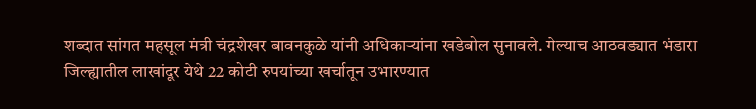शब्दात सांगत महसूल मंत्री चंद्रशेखर बावनकुळे यांनी अधिकार्‍यांना खडेबोल सुनावले. गेल्याच आठवड्यात भंडारा जिल्ह्यातील लाखांदूर येथे 22 कोटी रुपयांच्या खर्चातून उभारण्यात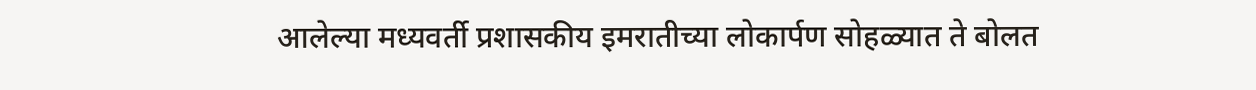आलेल्या मध्यवर्ती प्रशासकीय इमरातीच्या लोकार्पण सोहळ्यात ते बोलत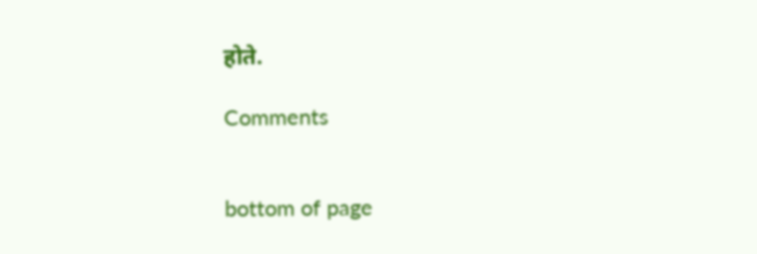होते.

Comments


bottom of page